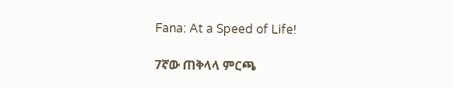Fana: At a Speed of Life!

7ኛው ጠቅላላ ምርጫ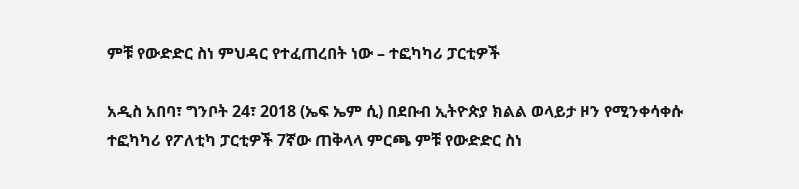ምቹ የውድድር ስነ ምህዳር የተፈጠረበት ነው – ተፎካካሪ ፓርቲዎች

አዲስ አበባ፣ ግንቦት 24፣ 2018 (ኤፍ ኤም ሲ) በደቡብ ኢትዮጵያ ክልል ወላይታ ዞን የሚንቀሳቀሱ ተፎካካሪ የፖለቲካ ፓርቲዎች 7ኛው ጠቅላላ ምርጫ ምቹ የውድድር ስነ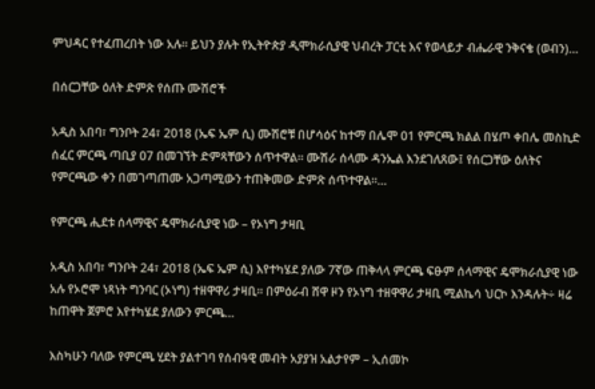ምህዳር የተፈጠረበት ነው አሉ፡፡ ይህን ያሉት የኢትዮጵያ ዲሞክራሲያዊ ህብረት ፓርቲ እና የወላይታ ብሔራዊ ንቅናቄ (ወብን)…

በሰርጋቸው ዕለት ድምጽ የሰጡ ሙሽሮች

አዲስ አበባ፣ ግንቦት 24፣ 2018 (ኤፍ ኤም ሲ) ሙሽሮቹ በሆሳዕና ከተማ በሌሞ 01 የምርጫ ክልል በሄጦ ቀበሌ መስኪድ ሰፈር ምርጫ ጣቢያ 07 በመገኘት ድምጻቸውን ሰጥተዋል። ሙሽራ ሰላሙ ዳንኤል እንደገለጸው፤ የሰርጋቸው ዕለትና የምርጫው ቀን በመገጣጠሙ አጋጣሚውን ተጠቅመው ድምጽ ሰጥተዋል።…

የምርጫ ሒደቱ ሰላማዊና ዴሞክራሲያዊ ነው – የኦነግ ታዛቢ

አዲስ አበባ፣ ግንቦት 24፣ 2018 (ኤፍ ኤም ሲ) እየተካሄደ ያለው 7ኛው ጠቅላላ ምርጫ ፍፁም ሰላማዊና ዴሞክራሲያዊ ነው አሉ የኦሮሞ ነጻነት ግንባር (ኦነግ) ተዘዋዋሪ ታዛቢ። በምዕራብ ሸዋ ዞን የኦነግ ተዘዋዋሪ ታዛቢ ሚልኬሳ ህርኮ እንዳሉት÷ ዛሬ ከጠዋት ጀምሮ እየተካሄደ ያለውን ምርጫ…

እስካሁን ባለው የምርጫ ሂደት ያልተገባ የሰብዓዊ መብት አያያዝ አልታየም – ኢሰመኮ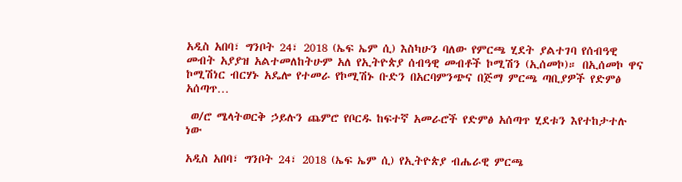አዲስ አበባ፣ ግንቦት 24፣ 2018 (ኤፍ ኤም ሲ) እስካሁን ባለው የምርጫ ሂደት ያልተገባ የሰብዓዊ መብት አያያዝ አልተመለከትሁም አለ የኢትዮጵያ ሰብዓዊ መብቶች ኮሚሽን (ኢሰመኮ)። በኢሰመኮ ዋና ኮሚሽነር ብርሃኑ አዴሎ የተመራ የኮሚሽኑ ቡድን በአርባምንጭና በጅማ ምርጫ ጣቢያዎች የድምፅ አሰጣጥ…

 ወ/ሮ ሜላትወርቅ ኃይሉን ጨምሮ የቦርዱ ከፍተኛ አመራሮች የድምፅ አሰጣጥ ሂደቱን እየተከታተሉ ነው

አዲስ አበባ፣ ግንቦት 24፣ 2018 (ኤፍ ኤም ሲ) የኢትዮጵያ ብሔራዊ ምርጫ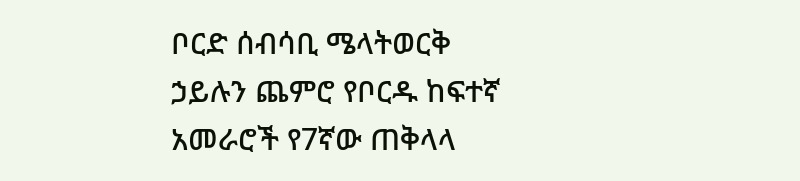ቦርድ ሰብሳቢ ሜላትወርቅ ኃይሉን ጨምሮ የቦርዱ ከፍተኛ አመራሮች የ7ኛው ጠቅላላ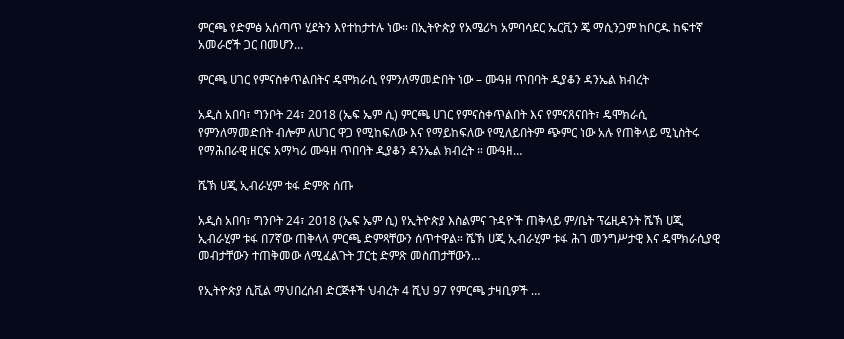ምርጫ የድምፅ አሰጣጥ ሂደትን እየተከታተሉ ነው። በኢትዮጵያ የአሜሪካ አምባሳደር ኤርቪን ጄ ማሲንጋም ከቦርዱ ከፍተኛ አመራሮች ጋር በመሆን…

ምርጫ ሀገር የምናስቀጥልበትና ዴሞክራሲ የምንለማመድበት ነው – ሙዓዘ ጥበባት ዲያቆን ዳንኤል ክብረት

አዲስ አበባ፣ ግንቦት 24፣ 2018 (ኤፍ ኤም ሲ) ምርጫ ሀገር የምናስቀጥልበት እና የምናጸናበት፣ ዴሞክራሲ የምንለማመድበት ብሎም ለሀገር ዋጋ የሚከፍለው እና የማይከፍለው የሚለይበትም ጭምር ነው አሉ የጠቅላይ ሚኒስትሩ የማሕበራዊ ዘርፍ አማካሪ ሙዓዘ ጥበባት ዲያቆን ዳንኤል ክብረት ። ሙዓዘ…

ሼኽ ሀጂ ኢብራሂም ቱፋ ድምጽ ሰጡ

አዲስ አበባ፣ ግንቦት 24፣ 2018 (ኤፍ ኤም ሲ) የኢትዮጵያ እስልምና ጉዳዮች ጠቅላይ ም/ቤት ፕሬዚዳንት ሼኽ ሀጂ ኢብራሂም ቱፋ በ7ኛው ጠቅላላ ምርጫ ድምጻቸውን ሰጥተዋል። ሼኽ ሀጂ ኢብራሂም ቱፋ ሕገ መንግሥታዊ እና ዴሞክራሲያዊ መብታቸውን ተጠቅመው ለሚፈልጉት ፓርቲ ድምጽ መስጠታቸውን…

የኢትዮጵያ ሲቪል ማህበረሰብ ድርጅቶች ህብረት 4 ሺህ 97 የምርጫ ታዛቢዎች …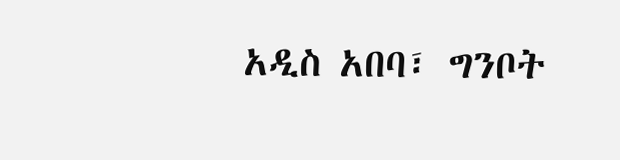አዲስ አበባ፣ ግንቦት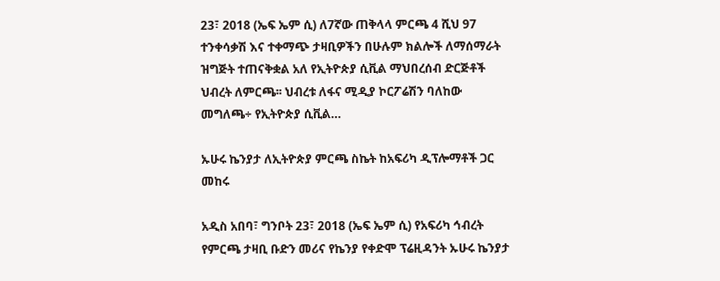23፣ 2018 (ኤፍ ኤም ሲ) ለ7ኛው ጠቅላላ ምርጫ 4 ሺህ 97 ተንቀሳቃሽ እና ተቀማጭ ታዛቢዎችን በሁሉም ክልሎች ለማሰማራት ዝግጅት ተጠናቅቋል አለ የኢትዮጵያ ሲቪል ማህበረሰብ ድርጅቶች ህብረት ለምርጫ፡፡ ህብረቱ ለፋና ሚዲያ ኮርፖሬሽን ባለከው መግለጫ÷ የኢትዮጵያ ሲቪል…

ኡሁሩ ኬንያታ ለኢትዮጵያ ምርጫ ስኬት ከአፍሪካ ዲፕሎማቶች ጋር መከሩ

አዲስ አበባ፣ ግንቦት 23፣ 2018 (ኤፍ ኤም ሲ) የአፍሪካ ኅብረት የምርጫ ታዛቢ ቡድን መሪና የኬንያ የቀድሞ ፕሬዚዳንት ኡሁሩ ኬንያታ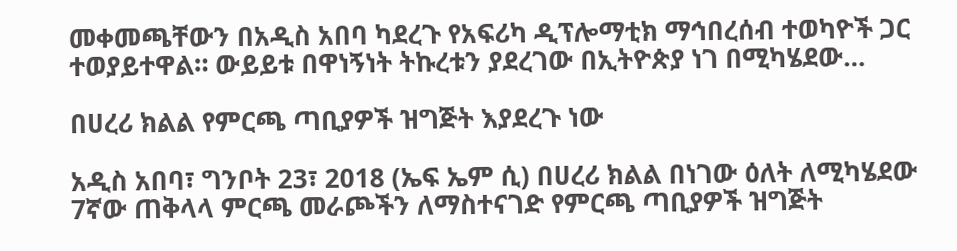መቀመጫቸውን በአዲስ አበባ ካደረጉ የአፍሪካ ዲፕሎማቲክ ማኅበረሰብ ተወካዮች ጋር ተወያይተዋል። ውይይቱ በዋነኝነት ትኩረቱን ያደረገው በኢትዮጵያ ነገ በሚካሄደው…

በሀረሪ ክልል የምርጫ ጣቢያዎች ዝግጅት እያደረጉ ነው

አዲስ አበባ፣ ግንቦት 23፣ 2018 (ኤፍ ኤም ሲ) በሀረሪ ክልል በነገው ዕለት ለሚካሄደው 7ኛው ጠቅላላ ምርጫ መራጮችን ለማስተናገድ የምርጫ ጣቢያዎች ዝግጅት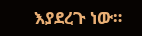እያደረጉ ነው።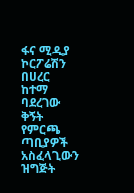ፋና ሚዲያ ኮርፖሬሽን በሀረር ከተማ ባደረገው ቅኝት የምርጫ ጣቢያዎች አስፈላጊውን ዝግጅት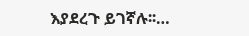እያደረጉ ይገኛሉ፡፡…